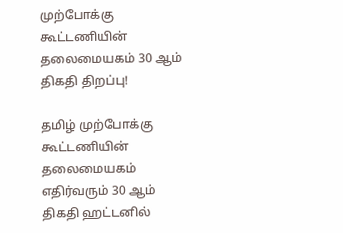முற்போக்கு கூட்டணியின் தலைமையகம் 30 ஆம் திகதி திறப்பு!

தமிழ் முற்போக்கு கூட்டணியின் தலைமையகம் எதிர்வரும் 30 ஆம் திகதி ஹட்டனில்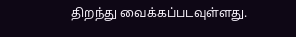திறந்து வைக்கப்படவுள்ளது.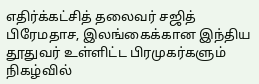எதிர்க்கட்சித் தலைவர் சஜித் பிரேமதாச, இலங்கைக்கான இந்திய தூதுவர் உள்ளிட்ட பிரமுகர்களும் நிகழ்வில்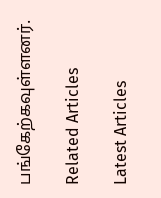பங்கேற்கவுள்ளனர்.

Related Articles

Latest Articles